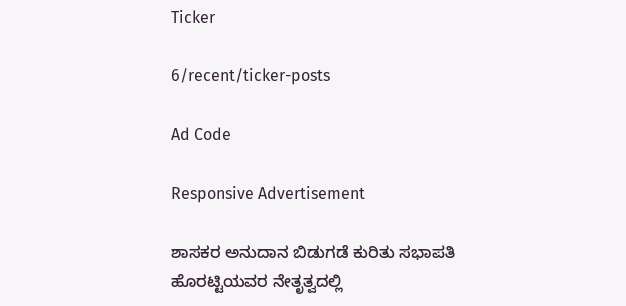Ticker

6/recent/ticker-posts

Ad Code

Responsive Advertisement

ಶಾಸಕರ ಅನುದಾನ ಬಿಡುಗಡೆ ಕುರಿತು ಸಭಾಪತಿ ಹೊರಟ್ಟಿಯವರ ನೇತೃತ್ವದಲ್ಲಿ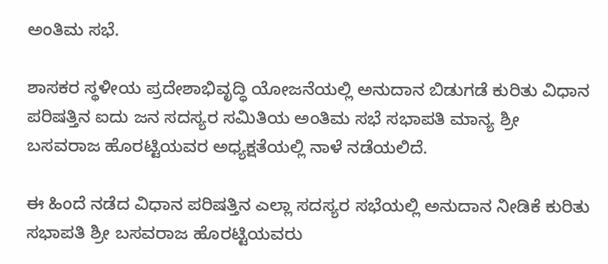ಅಂತಿಮ ಸಭೆ.

ಶಾಸಕರ ಸ್ಥಳೀಯ ಪ್ರದೇಶಾಭಿವೃದ್ಧಿ ಯೋಜನೆಯಲ್ಲಿ ಅನುದಾನ ಬಿಡುಗಡೆ ಕುರಿತು ವಿಧಾನ ಪರಿಷತ್ತಿನ ಐದು ಜನ ಸದಸ್ಯರ ಸಮಿತಿಯ ಅಂತಿಮ ಸಭೆ ಸಭಾಪತಿ ಮಾನ್ಯ ಶ್ರೀ ಬಸವರಾಜ ಹೊರಟ್ಟಿಯವರ ಅಧ್ಯಕ್ಷತೆಯಲ್ಲಿ ನಾಳೆ ನಡೆಯಲಿದೆ.

ಈ ಹಿಂದೆ ನಡೆದ ವಿಧಾನ ಪರಿಷತ್ತಿನ ಎಲ್ಲಾ ಸದಸ್ಯರ ಸಭೆಯಲ್ಲಿ ಅನುದಾನ ನೀಡಿಕೆ ಕುರಿತು ಸಭಾಪತಿ ಶ್ರೀ ಬಸವರಾಜ ಹೊರಟ್ಟಿಯವರು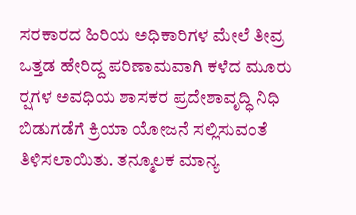ಸರಕಾರದ ಹಿರಿಯ ಅಧಿಕಾರಿಗಳ ಮೇಲೆ ತೀವ್ರ ಒತ್ತಡ ಹೇರಿದ್ದ ಪರಿಣಾಮವಾಗಿ ಕಳೆದ ಮೂರು ರ‍್ಷಗಳ ಅವಧಿಯ ಶಾಸಕರ ಪ್ರದೇಶಾವೃದ್ಧಿ ನಿಧಿ ಬಿಡುಗಡೆಗೆ ಕ್ರಿಯಾ ಯೋಜನೆ ಸಲ್ಲಿಸುವಂತೆ ತಿಳಿಸಲಾಯಿತು. ತನ್ಮೂಲಕ ಮಾನ್ಯ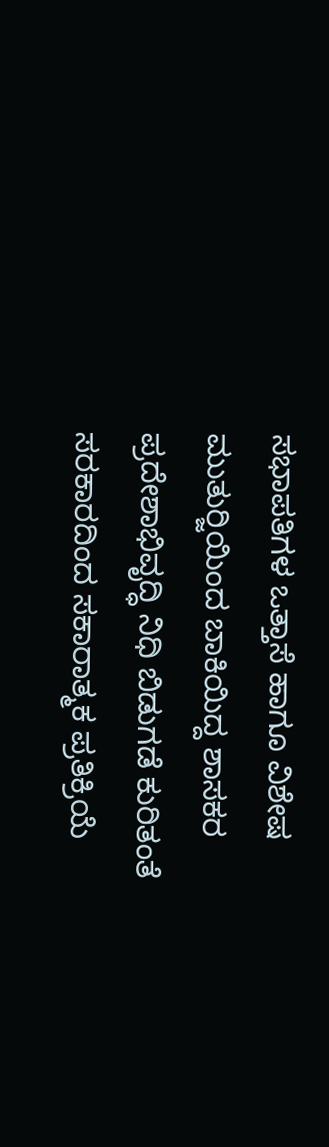ಸಭಾಪತಿಗಳ ಒತ್ತಾಸೆ ಹಾಗೂ ವಿಶೇಷ ಮುತುರ‍್ಜಿಯಿಂದ ಬಾಕಿಯಿದ್ದ ಶಾಸಕರ ಪ್ರದೇಶಾಭಿವೃದ್ಧಿ ನಿಧಿ ಬಿಡುಗಡೆ ಕುರಿತಂತೆ ಸರಕಾರದಿಂದ ಸಕಾರಾತ್ಮಕ ಪ್ರತಿಕ್ರಿಯೆ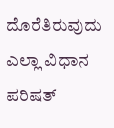ದೊರೆತಿರುವುದು ಎಲ್ಲಾ ವಿಧಾನ ಪರಿಷತ್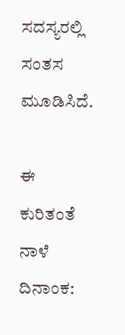ಸದಸ್ಯರಲ್ಲಿ ಸಂತಸ ಮೂಡಿಸಿದೆ.

ಈ ಕುರಿತಂತೆ ನಾಳೆ ದಿನಾಂಕ: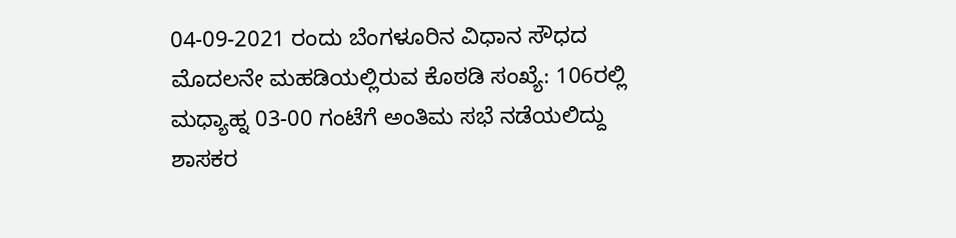04-09-2021 ರಂದು ಬೆಂಗಳೂರಿನ ವಿಧಾನ ಸೌಧದ ಮೊದಲನೇ ಮಹಡಿಯಲ್ಲಿರುವ ಕೊಠಡಿ ಸಂಖ್ಯೆ: 106ರಲ್ಲಿ ಮಧ್ಯಾಹ್ನ 03-00 ಗಂಟೆಗೆ ಅಂತಿಮ ಸಭೆ ನಡೆಯಲಿದ್ದು ಶಾಸಕರ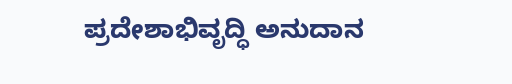ಪ್ರದೇಶಾಭಿವೃದ್ಧಿ ಅನುದಾನ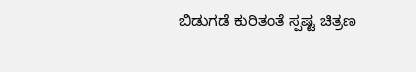ಬಿಡುಗಡೆ ಕುರಿತಂತೆ ಸ್ಪಷ್ಟ ಚಿತ್ರಣ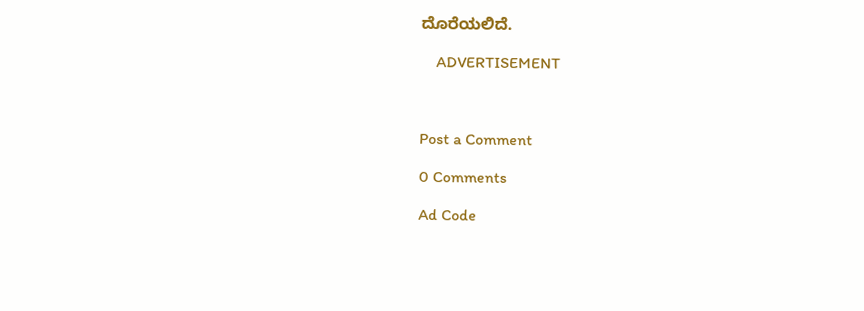ದೊರೆಯಲಿದೆ.

    ADVERTISEMENT



Post a Comment

0 Comments

Ad Code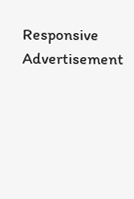Responsive Advertisement